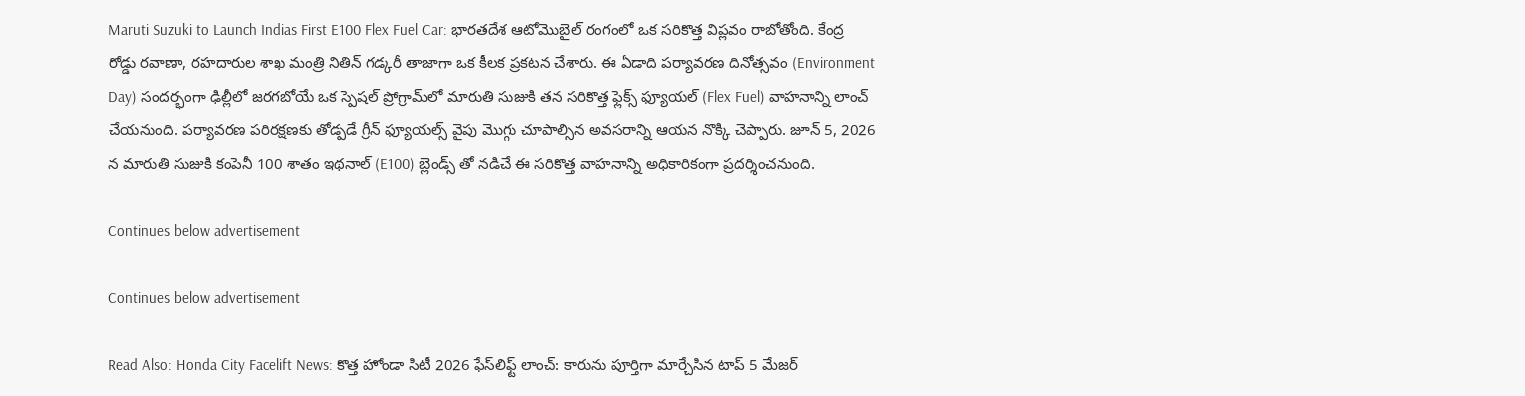Maruti Suzuki to Launch Indias First E100 Flex Fuel Car: భారతదేశ ఆటోమొబైల్ రంగంలో ఒక సరికొత్త విప్లవం రాబోతోంది. కేంద్ర రోడ్డు రవాణా, రహదారుల శాఖ మంత్రి నితిన్ గడ్కరీ తాజాగా ఒక కీలక ప్రకటన చేశారు. ఈ ఏడాది పర్యావరణ దినోత్సవం (Environment Day) సందర్భంగా ఢిల్లీలో జరగబోయే ఒక స్పెషల్ ప్రోగ్రామ్‌లో మారుతి సుజుకి తన సరికొత్త ఫ్లెక్స్ ఫ్యూయల్ (Flex Fuel) వాహనాన్ని లాంచ్ చేయనుంది. పర్యావరణ పరిరక్షణకు తోడ్పడే గ్రీన్ ఫ్యూయల్స్ వైపు మొగ్గు చూపాల్సిన అవసరాన్ని ఆయన నొక్కి చెప్పారు. జూన్ 5, 2026 న మారుతి సుజుకి కంపెనీ 100 శాతం ఇథనాల్ (E100) బ్లెండ్స్ తో నడిచే ఈ సరికొత్త వాహనాన్ని అధికారికంగా ప్రదర్శించనుంది.

Continues below advertisement

Continues below advertisement

Read Also: Honda City Facelift News: కొత్త హోండా సిటీ 2026 ఫేస్‌లిఫ్ట్ లాంచ్: కారును పూర్తిగా మార్చేసిన టాప్ 5 మేజర్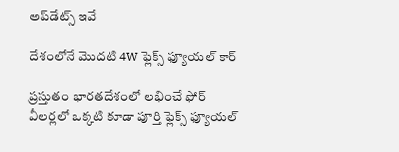అప్‌డేట్స్ ఇవే

దేశంలోనే మొదటి 4W ఫ్లెక్స్ ఫ్యూయల్ కార్

ప్రస్తుతం భారతదేశంలో లభించే ఫోర్ వీలర్లలో ఒక్కటి కూడా పూర్తి ఫ్లెక్స్ ఫ్యూయల్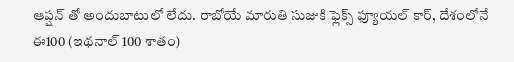ఆప్షన్ తో అందుబాటులో లేదు. రాబోయే మారుతి సుజుకి ఫ్లెక్స్ ఫ్యూయల్ కార్, దేశంలోనే ఈ100 (ఇథనాల్ 100 శాతం)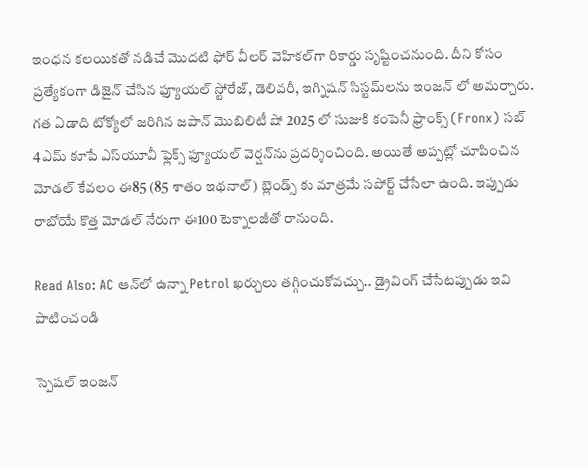ఇంధన కలయికతో నడిచే మొదటి ఫోర్ వీలర్ వెహికల్‌గా రికార్డు సృష్టించనుంది. దీని కోసం ప్రత్యేకంగా డిజైన్ చేసిన ఫ్యూయల్ స్టోరేజ్, డెలివరీ, ఇగ్నిషన్ సిస్టమ్‌లను ఇంజన్ లో అమర్చారు. గత ఏడాది టోక్యోలో జరిగిన జపాన్ మొబిలిటీ షో 2025 లో సుజుకి కంపెనీ ఫ్రాంక్స్ (Fronx) సబ్ 4ఎమ్ కూపే ఎస్‌యూవీ ఫ్లెక్స్ ఫ్యూయల్ వెర్షన్‌ను ప్రదర్శించింది. అయితే అప్పట్లో చూపించిన మోడల్ కేవలం ఈ85 (85 శాతం ఇథనాల్) బ్లెండ్స్ కు మాత్రమే సపోర్ట్ చేసేలా ఉంది. ఇప్పుడు రాబోయే కొత్త మోడల్ నేరుగా ఈ100 టెక్నాలజీతో రానుంది.

Read Also: AC ఆన్‌లో ఉన్నా Petrol ఖర్చులు తగ్గించుకోవచ్చు.. డ్రైవింగ్ చేసేటప్పుడు ఇవి పాటించండి

స్పెషల్ ఇంజన్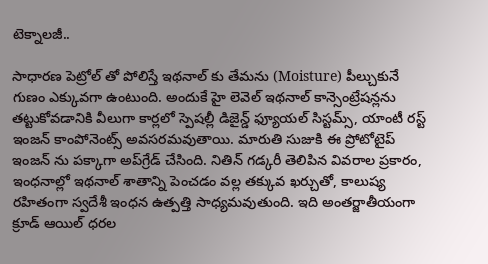టెక్నాలజీ..

సాధారణ పెట్రోల్ తో పోలిస్తే ఇథనాల్ కు తేమను (Moisture) పీల్చుకునే గుణం ఎక్కువగా ఉంటుంది. అందుకే హై లెవెల్ ఇథనాల్ కాన్సెంట్రేషన్లను తట్టుకోవడానికి వీలుగా కార్లలో స్పెషల్లీ డిజైన్డ్ ఫ్యూయల్ సిస్టమ్స్, యాంటీ రస్ట్ ఇంజన్ కాంపోనెంట్స్ అవసరమవుతాయి. మారుతి సుజుకి ఈ ప్రోటోటైప్ ఇంజన్ ను పక్కాగా అప్‌గ్రేడ్ చేసింది. నితిన్ గడ్కరీ తెలిపిన వివరాల ప్రకారం, ఇంధనాల్లో ఇథనాల్ శాతాన్ని పెంచడం వల్ల తక్కువ ఖర్చుతో, కాలుష్య రహితంగా స్వదేశీ ఇంధన ఉత్పత్తి సాధ్యమవుతుంది. ఇది అంతర్జాతీయంగా క్రూడ్ ఆయిల్ ధరల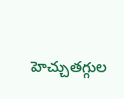హెచ్చుతగ్గుల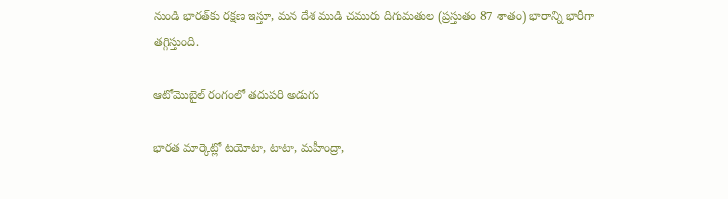నుండి భారత్‌కు రక్షణ ఇస్తూ, మన దేశ ముడి చమురు దిగుమతుల (ప్రస్తుతం 87 శాతం) భారాన్ని భారీగా తగ్గిస్తుంది.

ఆటోమొబైల్ రంగంలో తదుపరి అడుగు

భారత మార్కెట్లో టయోటా, టాటా, మహీంద్రా,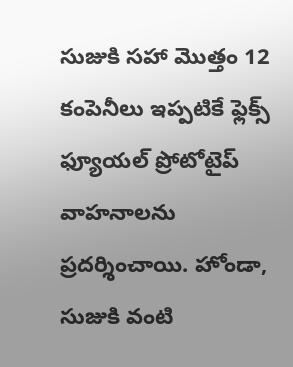సుజుకి సహా మొత్తం 12 కంపెనీలు ఇప్పటికే ఫ్లెక్స్ ఫ్యూయల్ ప్రోటోటైప్ వాహనాలను ప్రదర్శించాయి. హోండా, సుజుకి వంటి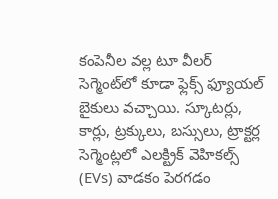కంపెనీల వల్ల టూ వీలర్ సెగ్మెంట్‌లో కూడా ఫ్లెక్స్ ఫ్యూయల్ బైకులు వచ్చాయి. స్కూటర్లు, కార్లు, ట్రక్కులు, బస్సులు, ట్రాక్టర్ల సెగ్మెంట్లలో ఎలక్ట్రిక్ వెహికల్స్ (EVs) వాడకం పెరగడం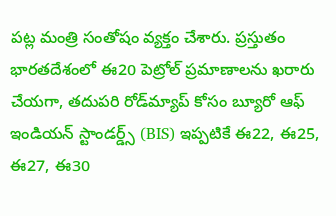పట్ల మంత్రి సంతోషం వ్యక్తం చేశారు. ప్రస్తుతం భారతదేశంలో ఈ20 పెట్రోల్ ప్రమాణాలను ఖరారు చేయగా, తదుపరి రోడ్‌మ్యాప్ కోసం బ్యూరో ఆఫ్ ఇండియన్ స్టాండర్డ్స్ (BIS) ఇప్పటికే ఈ22, ఈ25, ఈ27, ఈ30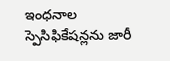ఇంధనాల స్పెసిఫికేషన్లను జారీ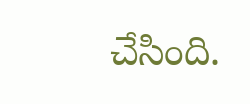చేసింది.